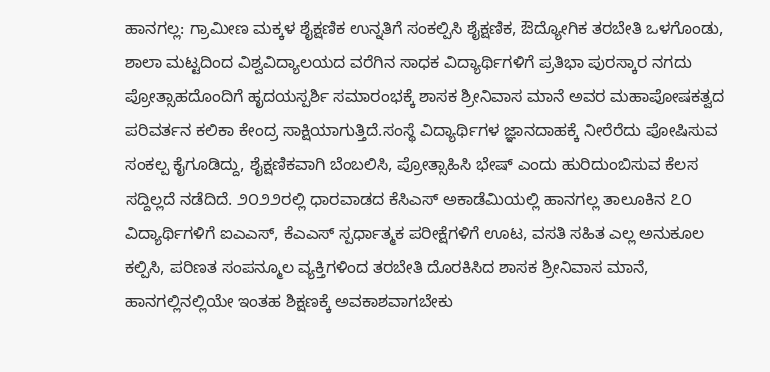ಹಾನಗಲ್ಲ: ಗ್ರಾಮೀಣ ಮಕ್ಕಳ ಶೈಕ್ಷಣಿಕ ಉನ್ನತಿಗೆ ಸಂಕಲ್ಪಿಸಿ ಶೈಕ್ಷಣಿಕ, ಔದ್ಯೋಗಿಕ ತರಬೇತಿ ಒಳಗೊಂಡು, ಶಾಲಾ ಮಟ್ಟದಿಂದ ವಿಶ್ವವಿದ್ಯಾಲಯದ ವರೆಗಿನ ಸಾಧಕ ವಿದ್ಯಾರ್ಥಿಗಳಿಗೆ ಪ್ರತಿಭಾ ಪುರಸ್ಕಾರ ನಗದು ಪ್ರೋತ್ಸಾಹದೊಂದಿಗೆ ಹೃದಯಸ್ಪರ್ಶಿ ಸಮಾರಂಭಕ್ಕೆ ಶಾಸಕ ಶ್ರೀನಿವಾಸ ಮಾನೆ ಅವರ ಮಹಾಪೋಷಕತ್ವದ ಪರಿವರ್ತನ ಕಲಿಕಾ ಕೇಂದ್ರ ಸಾಕ್ಷಿಯಾಗುತ್ತಿದೆ.ಸಂಸ್ಥೆ ವಿದ್ಯಾರ್ಥಿಗಳ ಜ್ಞಾನದಾಹಕ್ಕೆ ನೀರೆರೆದು ಪೋಷಿಸುವ ಸಂಕಲ್ಪ ಕೈಗೂಡಿದ್ದು, ಶೈಕ್ಷಣಿಕವಾಗಿ ಬೆಂಬಲಿಸಿ, ಪ್ರೋತ್ಸಾಹಿಸಿ ಭೇಷ್ ಎಂದು ಹುರಿದುಂಬಿಸುವ ಕೆಲಸ ಸದ್ದಿಲ್ಲದೆ ನಡೆದಿದೆ. ೨೦೨೨ರಲ್ಲಿ ಧಾರವಾಡದ ಕೆಸಿಎಸ್ ಅಕಾಡೆಮಿಯಲ್ಲಿ ಹಾನಗಲ್ಲ ತಾಲೂಕಿನ ೭೦ ವಿದ್ಯಾರ್ಥಿಗಳಿಗೆ ಐಎಎಸ್, ಕೆಎಎಸ್ ಸ್ಪರ್ಧಾತ್ಮಕ ಪರೀಕ್ಷೆಗಳಿಗೆ ಊಟ, ವಸತಿ ಸಹಿತ ಎಲ್ಲ ಅನುಕೂಲ ಕಲ್ಪಿಸಿ, ಪರಿಣತ ಸಂಪನ್ಮೂಲ ವ್ಯಕ್ತಿಗಳಿಂದ ತರಬೇತಿ ದೊರಕಿಸಿದ ಶಾಸಕ ಶ್ರೀನಿವಾಸ ಮಾನೆ, ಹಾನಗಲ್ಲಿನಲ್ಲಿಯೇ ಇಂತಹ ಶಿಕ್ಷಣಕ್ಕೆ ಅವಕಾಶವಾಗಬೇಕು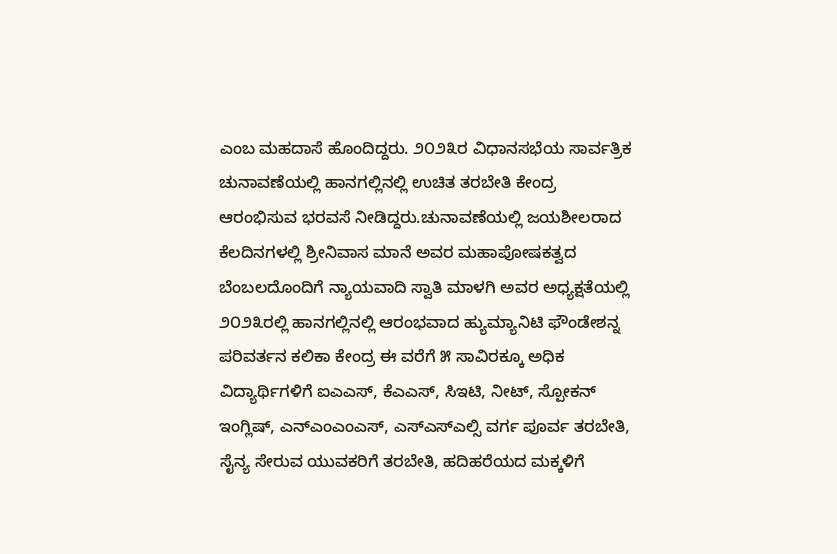ಎಂಬ ಮಹದಾಸೆ ಹೊಂದಿದ್ದರು. ೨೦೨೩ರ ವಿಧಾನಸಭೆಯ ಸಾರ್ವತ್ರಿಕ ಚುನಾವಣೆಯಲ್ಲಿ ಹಾನಗಲ್ಲಿನಲ್ಲಿ ಉಚಿತ ತರಬೇತಿ ಕೇಂದ್ರ ಆರಂಭಿಸುವ ಭರವಸೆ ನೀಡಿದ್ದರು.ಚುನಾವಣೆಯಲ್ಲಿ ಜಯಶೀಲರಾದ ಕೆಲದಿನಗಳಲ್ಲಿ ಶ್ರೀನಿವಾಸ ಮಾನೆ ಅವರ ಮಹಾಪೋಷಕತ್ವದ ಬೆಂಬಲದೊಂದಿಗೆ ನ್ಯಾಯವಾದಿ ಸ್ವಾತಿ ಮಾಳಗಿ ಅವರ ಅಧ್ಯಕ್ಷತೆಯಲ್ಲಿ ೨೦೨೩ರಲ್ಲಿ ಹಾನಗಲ್ಲಿನಲ್ಲಿ ಆರಂಭವಾದ ಹ್ಯುಮ್ಯಾನಿಟಿ ಫೌಂಡೇಶನ್ನ ಪರಿವರ್ತನ ಕಲಿಕಾ ಕೇಂದ್ರ ಈ ವರೆಗೆ ೫ ಸಾವಿರಕ್ಕೂ ಅಧಿಕ ವಿದ್ಯಾರ್ಥಿಗಳಿಗೆ ಐಎಎಸ್, ಕೆಎಎಸ್, ಸಿಇಟಿ, ನೀಟ್, ಸ್ಪೋಕನ್ ಇಂಗ್ಲಿಷ್, ಎನ್ಎಂಎಂಎಸ್, ಎಸ್ಎಸ್ಎಲ್ಸಿ ವರ್ಗ ಪೂರ್ವ ತರಬೇತಿ, ಸೈನ್ಯ ಸೇರುವ ಯುವಕರಿಗೆ ತರಬೇತಿ, ಹದಿಹರೆಯದ ಮಕ್ಕಳಿಗೆ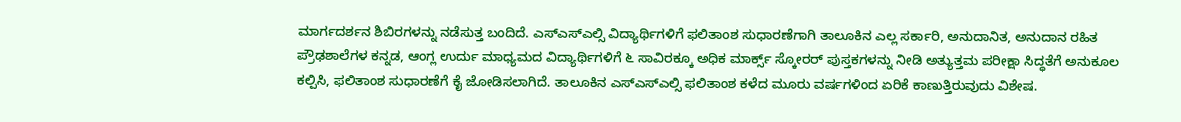ಮಾರ್ಗದರ್ಶನ ಶಿಬಿರಗಳನ್ನು ನಡೆಸುತ್ತ ಬಂದಿದೆ. ಎಸ್ಎಸ್ಎಲ್ಸಿ ವಿದ್ಯಾರ್ಥಿಗಳಿಗೆ ಫಲಿತಾಂಶ ಸುಧಾರಣೆಗಾಗಿ ತಾಲೂಕಿನ ಎಲ್ಲ ಸರ್ಕಾರಿ, ಅನುದಾನಿತ, ಅನುದಾನ ರಹಿತ ಪ್ರೌಢಶಾಲೆಗಳ ಕನ್ನಡ, ಆಂಗ್ಲ ಉರ್ದು ಮಾಧ್ಯಮದ ವಿದ್ಯಾರ್ಥಿಗಳಿಗೆ ೬ ಸಾವಿರಕ್ಕೂ ಅಧಿಕ ಮಾರ್ಕ್ಸ್ ಸ್ಕೋರರ್ ಪುಸ್ತಕಗಳನ್ನು ನೀಡಿ ಅತ್ಯುತ್ತಮ ಪರೀಕ್ಷಾ ಸಿದ್ಧತೆಗೆ ಅನುಕೂಲ ಕಲ್ಪಿಸಿ, ಫಲಿತಾಂಶ ಸುಧಾರಣೆಗೆ ಕೈ ಜೋಡಿಸಲಾಗಿದೆ. ತಾಲೂಕಿನ ಎಸ್ಎಸ್ಎಲ್ಸಿ ಫಲಿತಾಂಶ ಕಳೆದ ಮೂರು ವರ್ಷಗಳಿಂದ ಏರಿಕೆ ಕಾಣುತ್ತಿರುವುದು ವಿಶೇಷ.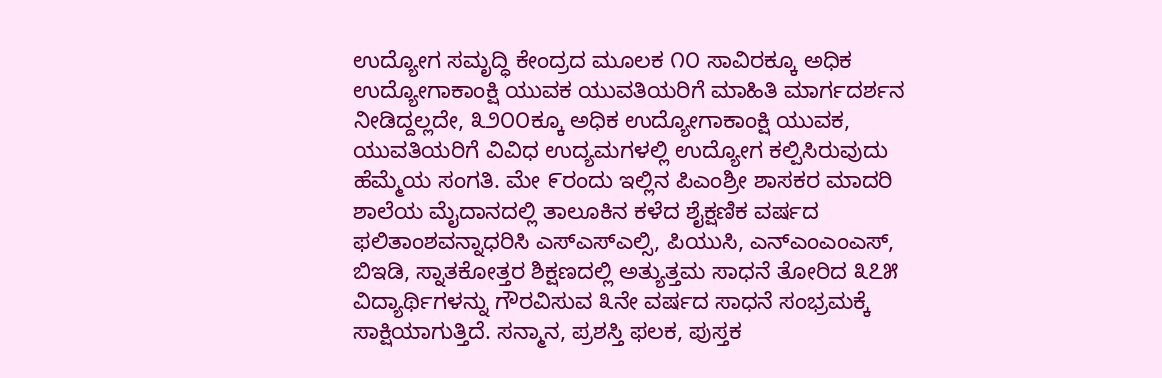ಉದ್ಯೋಗ ಸಮೃದ್ಧಿ ಕೇಂದ್ರದ ಮೂಲಕ ೧೦ ಸಾವಿರಕ್ಕೂ ಅಧಿಕ ಉದ್ಯೋಗಾಕಾಂಕ್ಷಿ ಯುವಕ ಯುವತಿಯರಿಗೆ ಮಾಹಿತಿ ಮಾರ್ಗದರ್ಶನ ನೀಡಿದ್ದಲ್ಲದೇ, ೩೨೦೦ಕ್ಕೂ ಅಧಿಕ ಉದ್ಯೋಗಾಕಾಂಕ್ಷಿ ಯುವಕ, ಯುವತಿಯರಿಗೆ ವಿವಿಧ ಉದ್ಯಮಗಳಲ್ಲಿ ಉದ್ಯೋಗ ಕಲ್ಪಿಸಿರುವುದು ಹೆಮ್ಮೆಯ ಸಂಗತಿ. ಮೇ ೯ರಂದು ಇಲ್ಲಿನ ಪಿಎಂಶ್ರೀ ಶಾಸಕರ ಮಾದರಿ ಶಾಲೆಯ ಮೈದಾನದಲ್ಲಿ ತಾಲೂಕಿನ ಕಳೆದ ಶೈಕ್ಷಣಿಕ ವರ್ಷದ ಫಲಿತಾಂಶವನ್ನಾಧರಿಸಿ ಎಸ್ಎಸ್ಎಲ್ಸಿ, ಪಿಯುಸಿ, ಎನ್ಎಂಎಂಎಸ್, ಬಿಇಡಿ, ಸ್ನಾತಕೋತ್ತರ ಶಿಕ್ಷಣದಲ್ಲಿ ಅತ್ಯುತ್ತಮ ಸಾಧನೆ ತೋರಿದ ೩೭೫ ವಿದ್ಯಾರ್ಥಿಗಳನ್ನು ಗೌರವಿಸುವ ೩ನೇ ವರ್ಷದ ಸಾಧನೆ ಸಂಭ್ರಮಕ್ಕೆ ಸಾಕ್ಷಿಯಾಗುತ್ತಿದೆ. ಸನ್ಮಾನ, ಪ್ರಶಸ್ತಿ ಫಲಕ, ಪುಸ್ತಕ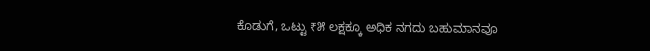ಕೊಡುಗೆ, ಒಟ್ಟು ₹೫ ಲಕ್ಷಕ್ಕೂ ಅಧಿಕ ನಗದು ಬಹುಮಾನವೂ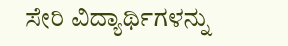ಸೇರಿ ವಿದ್ಯಾರ್ಥಿಗಳನ್ನು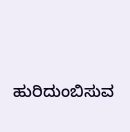ಹುರಿದುಂಬಿಸುವ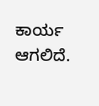ಕಾರ್ಯ ಆಗಲಿದೆ.